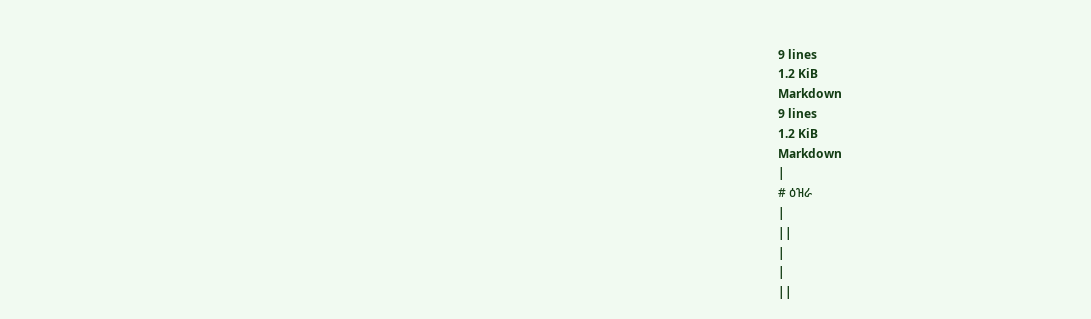9 lines
1.2 KiB
Markdown
9 lines
1.2 KiB
Markdown
|
# ዕዝራ
|
||
|
|
||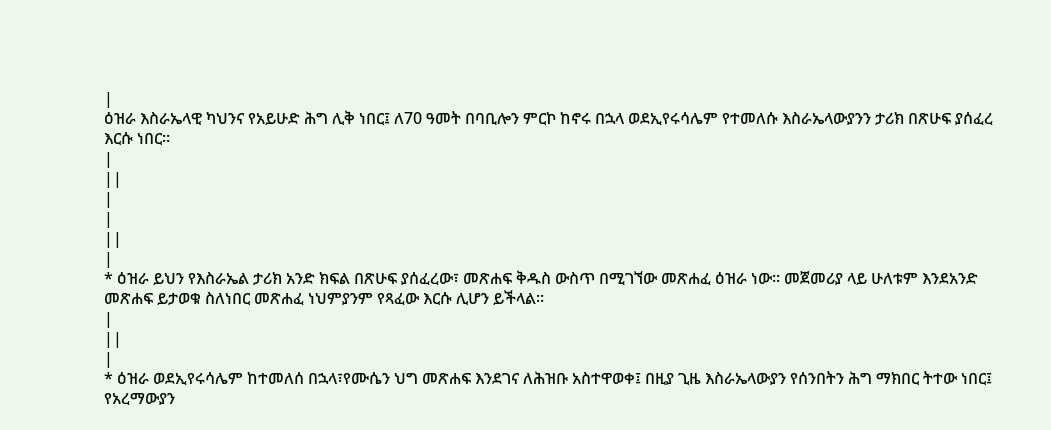|
ዕዝራ እስራኤላዊ ካህንና የአይሁድ ሕግ ሊቅ ነበር፤ ለ70 ዓመት በባቢሎን ምርኮ ከኖሩ በኋላ ወደኢየሩሳሌም የተመለሱ እስራኤላውያንን ታሪክ በጽሁፍ ያሰፈረ እርሱ ነበር።
|
||
|
|
||
|
* ዕዝራ ይህን የእስራኤል ታሪክ አንድ ክፍል በጽሁፍ ያሰፈረው፣ መጽሐፍ ቅዱስ ውስጥ በሚገኘው መጽሐፈ ዕዝራ ነው። መጀመሪያ ላይ ሁለቱም እንደአንድ መጽሐፍ ይታወቁ ስለነበር መጽሐፈ ነህምያንም የጻፈው እርሱ ሊሆን ይችላል።
|
||
|
* ዕዝራ ወደኢየሩሳሌም ከተመለሰ በኋላ፣የሙሴን ህግ መጽሐፍ እንደገና ለሕዝቡ አስተዋወቀ፤ በዚያ ጊዜ እስራኤላውያን የሰንበትን ሕግ ማክበር ትተው ነበር፤ የአረማውያን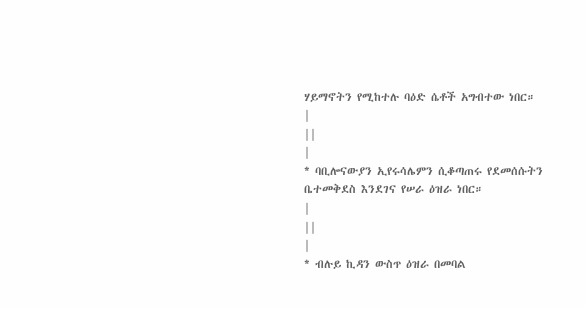ሃይማኖትን የሚከተሉ ባዕድ ሴቶች አግብተው ነበር።
|
||
|
* ባቢሎናውያን ኢየሩሳሌምን ሲቆጣጠሩ የደመሰሱትን ቤተመቅደስ እንደገና የሠራ ዕዝራ ነበር።
|
||
|
* ብሉይ ኪዳን ውስጥ ዕዝራ በመባል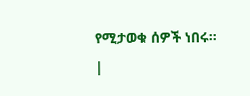የሚታወቁ ሰዎች ነበሩ።
|